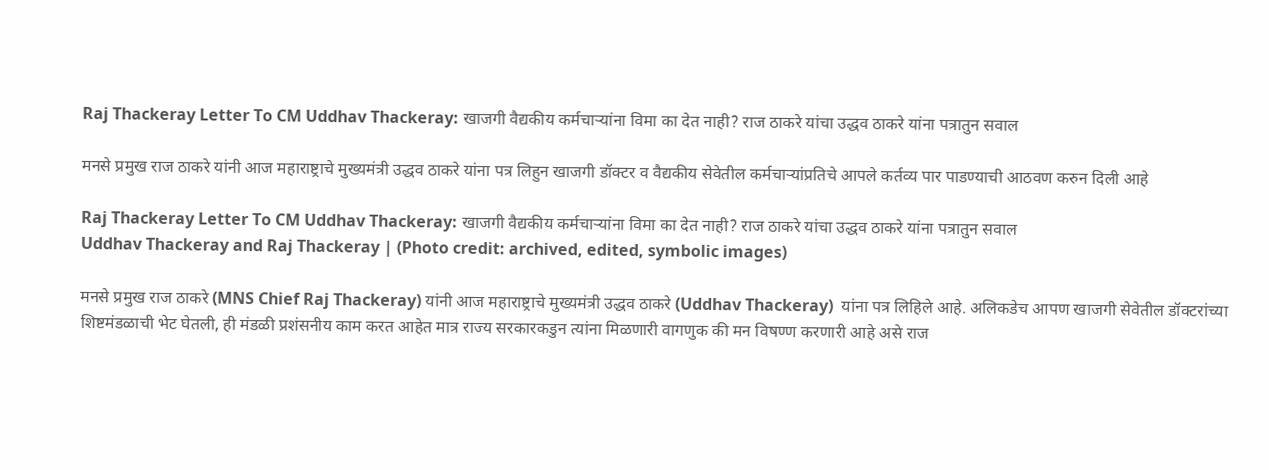Raj Thackeray Letter To CM Uddhav Thackeray: खाजगी वैद्यकीय कर्मचार्‍यांना विमा का देत नाही? राज ठाकरे यांचा उद्धव ठाकरे यांना पत्रातुन सवाल

मनसे प्रमुख राज ठाकरे यांनी आज महाराष्ट्राचे मुख्यमंत्री उद्धव ठाकरे यांना पत्र लिहुन खाजगी डॉक्टर व वैद्यकीय सेवेतील कर्मचार्‍यांप्रतिचे आपले कर्तव्य पार पाडण्याची आठवण करुन दिली आहे

Raj Thackeray Letter To CM Uddhav Thackeray: खाजगी वैद्यकीय कर्मचार्‍यांना विमा का देत नाही? राज ठाकरे यांचा उद्धव ठाकरे यांना पत्रातुन सवाल
Uddhav Thackeray and Raj Thackeray | (Photo credit: archived, edited, symbolic images)

मनसे प्रमुख राज ठाकरे (MNS Chief Raj Thackeray) यांनी आज महाराष्ट्राचे मुख्यमंत्री उद्धव ठाकरे (Uddhav Thackeray)  यांना पत्र लिहिले आहे. अलिकडेच आपण खाजगी सेवेतील डॉक्टरांच्या शिष्टमंडळाची भेट घेतली, ही मंडळी प्रशंसनीय काम करत आहेत मात्र राज्य सरकारकडुन त्यांना मिळणारी वागणुक की मन विषण्ण करणारी आहे असे राज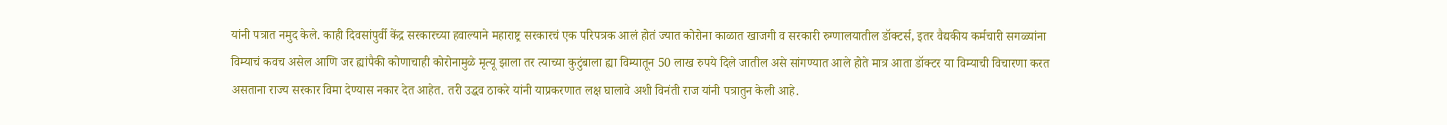यांनी पत्रात नमुद केले. काही दिवसांपुर्वी केंद्र सरकारच्या हवाल्याने महाराष्ट्र सरकारचं एक परिपत्रक आलं होतं ज्यात कोरोना काळात खाजगी व सरकारी रुग्णालयातील डॉक्टर्स, इतर वैद्यकीय कर्मचारी सगळ्यांना विम्याचं कवच असेल आणि जर ह्यांपैकी कोणाचाही कोरोनामुळे मृत्यू झाला तर त्याच्या कुटुंबाला ह्या विम्यातून 50 लाख रुपये दिले जातील असे सांगण्यात आले होते मात्र आता डॉक्टर या विम्याची विचारणा करत असताना राज्य सरकार विमा देण्यास नकार देत आहेत. तरी उद्धव ठाकरे यांनी याप्रकरणात लक्ष घालावे अशी विनंती राज यांनी पत्रातुन केली आहे.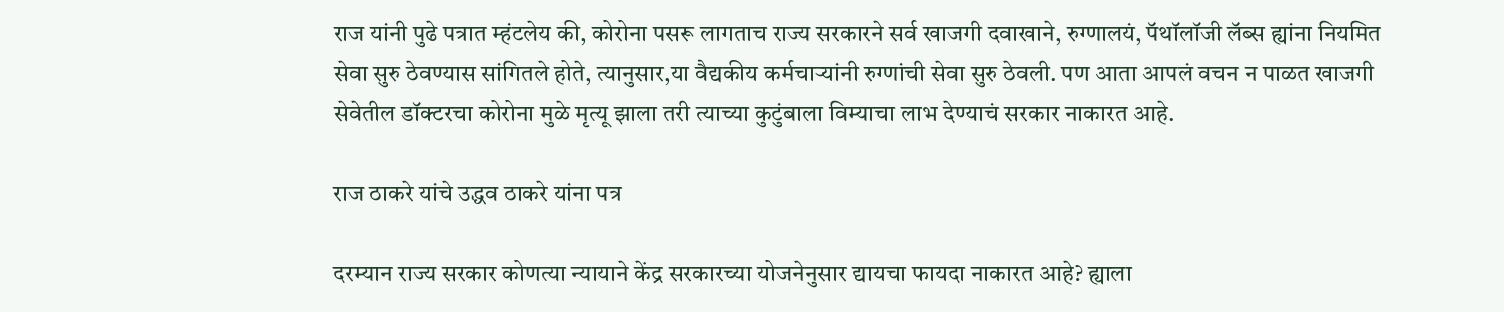राज यांनी पुढे पत्रात म्हंटलेय की, कोरोना पसरू लागताच राज्य सरकारने सर्व खाजगी दवाखाने, रुग्णालयं, पॅथॉलॉजी लॅब्स ह्यांना नियमित सेवा सुरु ठेवण्यास सांगितले होते, त्यानुसार,या वैद्यकीय कर्मचार्‍यांनी रुग्णांची सेवा सुरु ठेवली. पण आता आपलं वचन न पाळत खाजगी सेवेतील डॉक्टरचा कोरोना मुळे मृत्यू झाला तरी त्याच्या कुटुंबाला विम्याचा लाभ देण्याचं सरकार नाकारत आहे.

राज ठाकरे यांचे उद्धव ठाकरे यांना पत्र

दरम्यान राज्य सरकार कोणत्या न्यायाने केंद्र सरकारच्या योजनेनुसार द्यायचा फायदा नाकारत आहे? ह्याला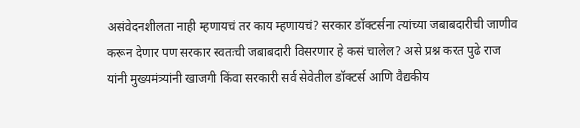असंवेदनशीलता नाही म्हणायचं तर काय म्हणायचं? सरकार डॉक्टर्सना त्यांच्या जबाबदारीची जाणीव करून देणार पण सरकार स्वतःची जबाबदारी विसरणार हे कसं चालेल? असे प्रश्न करत पुढे राज यांनी मुख्यमंत्र्यांनी खाजगी किंवा सरकारी सर्व सेवेतील डॉक्टर्स आणि वैद्यकीय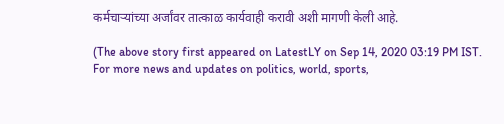कर्मचार्‍यांच्या अर्जांवर तात्काळ कार्यवाही करावी अशी मागणी केली आहे.

(The above story first appeared on LatestLY on Sep 14, 2020 03:19 PM IST. For more news and updates on politics, world, sports,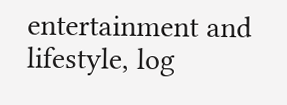entertainment and lifestyle, log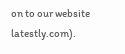on to our website latestly.com).